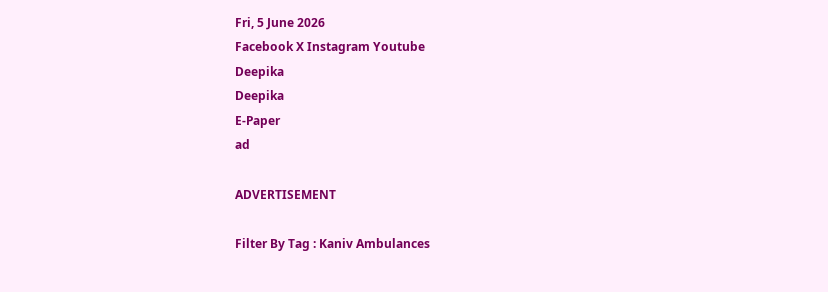Fri, 5 June 2026
Facebook X Instagram Youtube
Deepika
Deepika
E-Paper
ad

ADVERTISEMENT

Filter By Tag : Kaniv Ambulances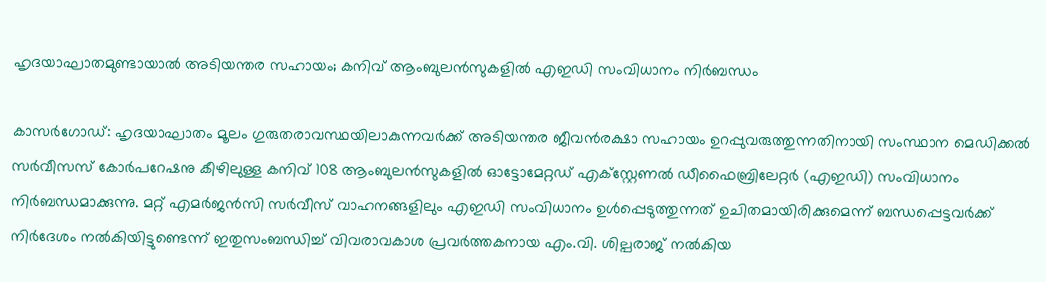ഹൃദയാഘാതമുണ്ടായാൽ അടിയന്തര സഹായം; കനിവ് ആംബുലൻസുകളിൽ എഇഡി സംവിധാനം നിർബന്ധം

കാസർഗോഡ്: ഹൃദയാഘാതം മൂലം ഗുരുതരാവസ്ഥയിലാകുന്നവർക്ക് അടിയന്തര ജീവൻരക്ഷാ സഹായം ഉറപ്പുവരുത്തുന്നതിനായി സംസ്ഥാന മെഡിക്കൽ സർവീസസ് കോർപറേഷനു കീഴിലുള്ള കനിവ് 108 ആംബുലൻസുകളിൽ ഓട്ടോമേറ്റഡ് എക്സ്റ്റേണൽ ഡീഫൈബ്രിലേറ്റർ (എഇഡി) സംവിധാനം നിർബന്ധമാക്കുന്നു. മറ്റ് എമർജൻസി സർവീസ് വാഹനങ്ങളിലും എഇഡി സംവിധാനം ഉൾപ്പെടുത്തുന്നത് ഉചിതമായിരിക്കുമെന്ന് ബന്ധപ്പെട്ടവർക്ക് നിർദേശം നൽകിയിട്ടുണ്ടെന്ന് ഇതുസംബന്ധിച്ച് വിവരാവകാശ പ്രവർത്തകനായ എം.വി. ശില്പരാജ് നൽകിയ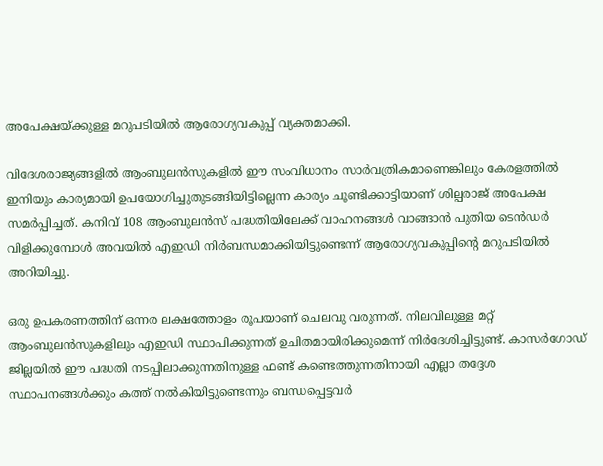അപേക്ഷയ്ക്കുള്ള മറുപടിയിൽ ആരോഗ്യവകുപ്പ് വ്യക്തമാക്കി.

വിദേശരാജ്യങ്ങളിൽ ആംബുലൻസുകളിൽ ഈ സംവിധാനം സാർവത്രികമാണെങ്കിലും കേരളത്തിൽ ഇനിയും കാര്യമായി ഉപയോഗിച്ചുതുടങ്ങിയിട്ടില്ലെന്ന കാര്യം ചൂണ്ടിക്കാട്ടിയാണ് ശില്പരാജ് അപേക്ഷ സമർപ്പിച്ചത്. കനിവ് 108 ആംബുലൻസ് പദ്ധതിയിലേക്ക് വാഹനങ്ങൾ വാങ്ങാൻ പുതിയ ടെൻഡർ വിളിക്കുമ്പോൾ അവയിൽ എഇഡി നിർബന്ധമാക്കിയിട്ടുണ്ടെന്ന് ആരോഗ്യവകുപ്പിന്‍റെ മറുപടിയിൽ അറിയിച്ചു.

ഒരു ഉപകരണത്തിന് ഒന്നര ലക്ഷത്തോളം രൂപയാണ് ചെലവു വരുന്നത്. നിലവിലുള്ള മറ്റ് ആംബുലൻസുകളിലും എഇഡി സ്ഥാപിക്കുന്നത് ഉചിതമായിരിക്കുമെന്ന് നിർദേശിച്ചിട്ടുണ്ട്. കാസർഗോഡ് ജില്ലയിൽ ഈ പദ്ധതി നടപ്പിലാക്കുന്നതിനുള്ള ഫണ്ട് കണ്ടെത്തുന്നതിനായി എല്ലാ തദ്ദേശ സ്ഥാപനങ്ങൾക്കും കത്ത് നൽകിയിട്ടുണ്ടെന്നും ബന്ധപ്പെട്ടവർ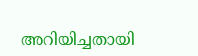അറിയിച്ചതായി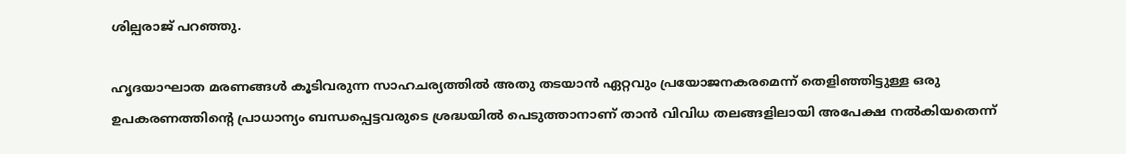ശില്പരാജ് പറഞ്ഞു.

ഹൃദയാഘാത മരണങ്ങൾ കൂടിവരുന്ന സാഹചര്യത്തിൽ അതു തടയാൻ ഏറ്റവും പ്രയോജനകരമെന്ന് തെളിഞ്ഞിട്ടുള്ള ഒരു ഉപകരണത്തിന്‍റെ പ്രാധാന്യം ബന്ധപ്പെട്ടവരുടെ ശ്രദ്ധയിൽ പെടുത്താനാണ് താൻ വിവിധ തലങ്ങളിലായി അപേക്ഷ നൽകിയതെന്ന്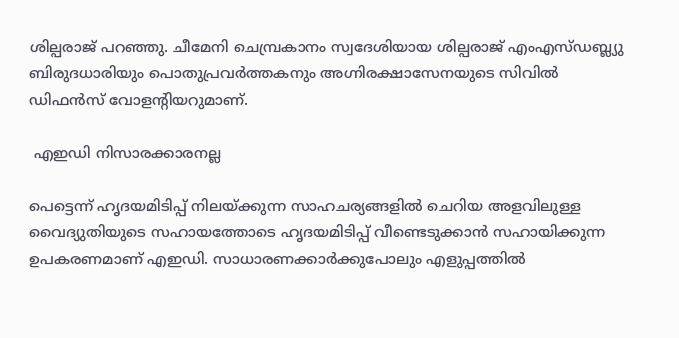ശില്പരാജ് പറഞ്ഞു. ചീമേനി ചെമ്പ്രകാനം സ്വദേശിയായ ശില്പരാജ് എംഎസ്ഡബ്ല്യു ബിരുദധാരിയും പൊതുപ്രവർത്തകനും അഗ്നിരക്ഷാസേനയുടെ സിവിൽ ഡിഫൻസ് വോളന്‍റിയറുമാണ്.

 എഇഡി നിസാരക്കാരനല്ല

പെട്ടെന്ന് ഹൃദയമിടിപ്പ് നിലയ്ക്കുന്ന സാഹചര്യങ്ങളിൽ ചെറിയ അളവിലുള്ള വൈദ്യുതിയുടെ സഹായത്തോടെ ഹൃദയമിടിപ്പ് വീണ്ടെടുക്കാൻ സഹായിക്കുന്ന ഉപകരണമാണ് എഇഡി. സാധാരണക്കാർക്കുപോലും എളുപ്പത്തിൽ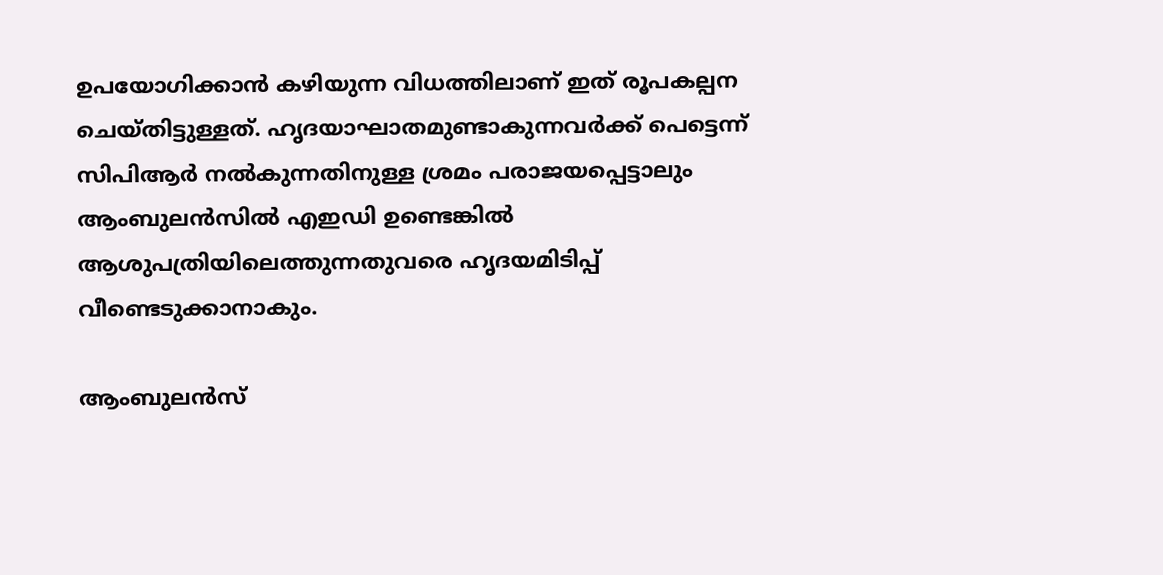ഉപയോഗിക്കാൻ കഴിയുന്ന വിധത്തിലാണ് ഇത് രൂപകല്പന ചെയ്തിട്ടുള്ളത്. ഹൃദയാഘാതമുണ്ടാകുന്നവർക്ക് പെട്ടെന്ന് സിപിആർ നൽകുന്നതിനുള്ള ശ്രമം പരാജയപ്പെട്ടാലും ആംബുലൻസിൽ എഇഡി ഉണ്ടെങ്കിൽ ആശുപത്രിയിലെത്തുന്നതുവരെ ഹൃദയമിടിപ്പ് വീണ്ടെടുക്കാനാകും.

ആംബുലൻസ്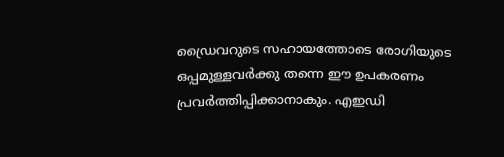ഡ്രൈവറുടെ സഹായത്തോടെ രോഗിയുടെ ഒപ്പമുള്ളവർക്കു തന്നെ ഈ ഉപകരണം പ്രവർത്തിപ്പിക്കാനാകും. എഇഡി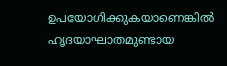ഉപയോഗിക്കുകയാണെങ്കിൽ ഹൃദയാഘാതമുണ്ടായ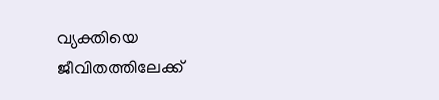വ്യക്തിയെ ജീവിതത്തിലേക്ക്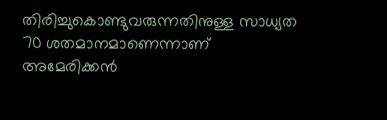തിരിച്ചുകൊണ്ടുവരുന്നതിനുള്ള സാധ്യത 70 ശതമാനമാണെന്നാണ് അമേരിക്കൻ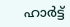ഹാർട്ട്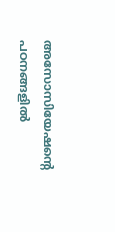അസോസിയേഷന്‍റെ പഠനങ്ങളിൽ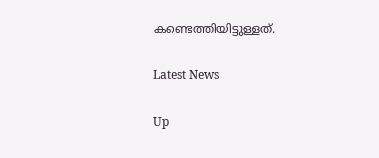കണ്ടെത്തിയിട്ടുള്ളത്.

Latest News

Up